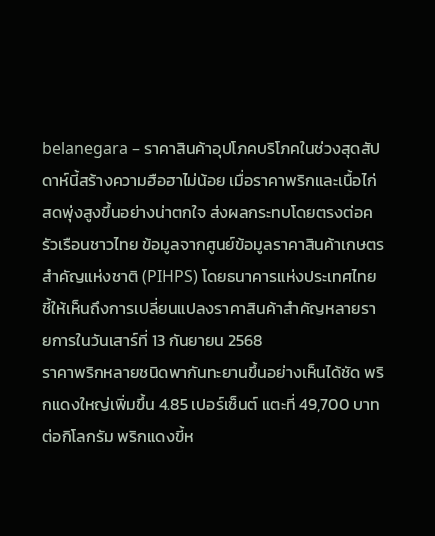belanegara – ราคาสินค้าอุปโภคบริโภคในช่วงสุดสัปดาห์นี้สร้างความฮือฮาไม่น้อย เมื่อราคาพริกและเนื้อไก่สดพุ่งสูงขึ้นอย่างน่าตกใจ ส่งผลกระทบโดยตรงต่อครัวเรือนชาวไทย ข้อมูลจากศูนย์ข้อมูลราคาสินค้าเกษตรสำคัญแห่งชาติ (PIHPS) โดยธนาคารแห่งประเทศไทย ชี้ให้เห็นถึงการเปลี่ยนแปลงราคาสินค้าสำคัญหลายรายการในวันเสาร์ที่ 13 กันยายน 2568
ราคาพริกหลายชนิดพากันทะยานขึ้นอย่างเห็นได้ชัด พริกแดงใหญ่เพิ่มขึ้น 4.85 เปอร์เซ็นต์ แตะที่ 49,700 บาทต่อกิโลกรัม พริกแดงขี้ห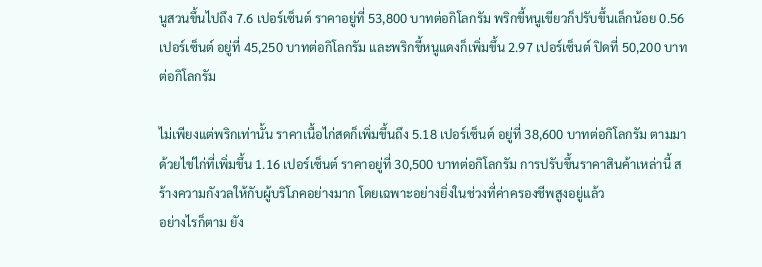นูสวนขึ้นไปถึง 7.6 เปอร์เซ็นต์ ราคาอยู่ที่ 53,800 บาทต่อกิโลกรัม พริกขี้หนูเขียวก็ปรับขึ้นเล็กน้อย 0.56 เปอร์เซ็นต์ อยู่ที่ 45,250 บาทต่อกิโลกรัม และพริกขี้หนูแดงก็เพิ่มขึ้น 2.97 เปอร์เซ็นต์ ปิดที่ 50,200 บาทต่อกิโลกรัม

ไม่เพียงแต่พริกเท่านั้น ราคาเนื้อไก่สดก็เพิ่มขึ้นถึง 5.18 เปอร์เซ็นต์ อยู่ที่ 38,600 บาทต่อกิโลกรัม ตามมาด้วยไข่ไก่ที่เพิ่มขึ้น 1.16 เปอร์เซ็นต์ ราคาอยู่ที่ 30,500 บาทต่อกิโลกรัม การปรับขึ้นราคาสินค้าเหล่านี้ สร้างความกังวลให้กับผู้บริโภคอย่างมาก โดยเฉพาะอย่างยิ่งในช่วงที่ค่าครองชีพสูงอยู่แล้ว
อย่างไรก็ตาม ยัง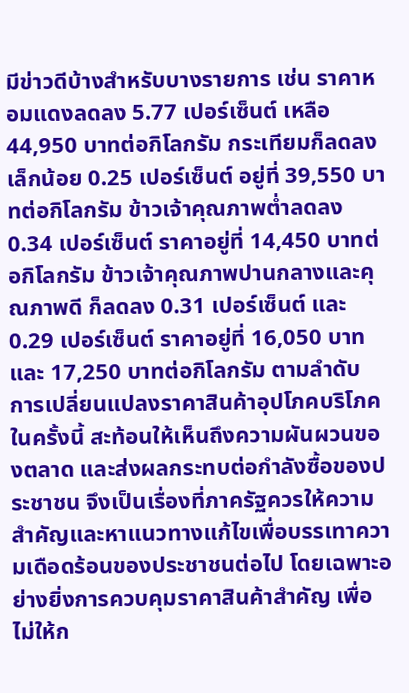มีข่าวดีบ้างสำหรับบางรายการ เช่น ราคาหอมแดงลดลง 5.77 เปอร์เซ็นต์ เหลือ 44,950 บาทต่อกิโลกรัม กระเทียมก็ลดลงเล็กน้อย 0.25 เปอร์เซ็นต์ อยู่ที่ 39,550 บาทต่อกิโลกรัม ข้าวเจ้าคุณภาพต่ำลดลง 0.34 เปอร์เซ็นต์ ราคาอยู่ที่ 14,450 บาทต่อกิโลกรัม ข้าวเจ้าคุณภาพปานกลางและคุณภาพดี ก็ลดลง 0.31 เปอร์เซ็นต์ และ 0.29 เปอร์เซ็นต์ ราคาอยู่ที่ 16,050 บาท และ 17,250 บาทต่อกิโลกรัม ตามลำดับ
การเปลี่ยนแปลงราคาสินค้าอุปโภคบริโภคในครั้งนี้ สะท้อนให้เห็นถึงความผันผวนของตลาด และส่งผลกระทบต่อกำลังซื้อของประชาชน จึงเป็นเรื่องที่ภาครัฐควรให้ความสำคัญและหาแนวทางแก้ไขเพื่อบรรเทาความเดือดร้อนของประชาชนต่อไป โดยเฉพาะอย่างยิ่งการควบคุมราคาสินค้าสำคัญ เพื่อไม่ให้ก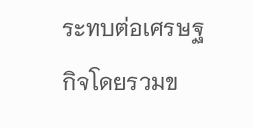ระทบต่อเศรษฐกิจโดยรวมข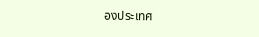องประเทศ